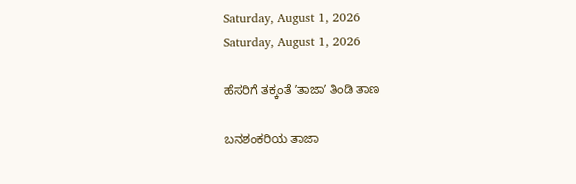Saturday, August 1, 2026
Saturday, August 1, 2026

ಹೆಸರಿಗೆ ತಕ್ಕಂತೆ ʼತಾಜಾʼ ತಿಂಡಿ ತಾಣ

ಬನಶಂಕರಿಯ ತಾಜಾ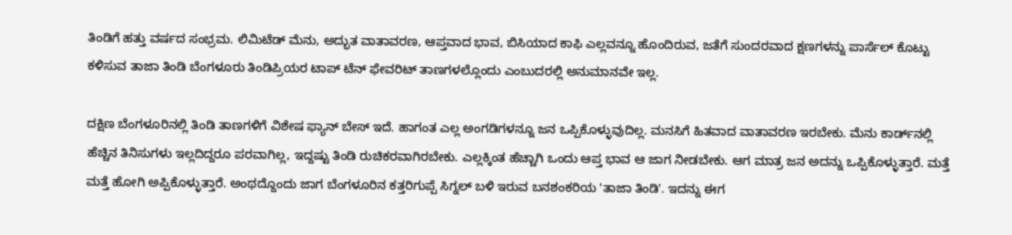ತಿಂಡಿಗೆ ಹತ್ತು ವರ್ಷದ ಸಂಭ್ರಮ. ಲಿಮಿಟೆಡ್‌ ಮೆನು, ಅದ್ಭುತ ವಾತಾವರಣ, ಆಪ್ತವಾದ ಭಾವ, ಬಿಸಿಯಾದ ಕಾಫಿ ಎಲ್ಲವನ್ನೂ ಹೊಂದಿರುವ, ಜತೆಗೆ ಸುಂದರವಾದ ಕ್ಷಣಗಳನ್ನು ಪಾರ್ಸೆಲ್‌ ಕೊಟ್ಟು ಕಳಿಸುವ ತಾಜಾ ತಿಂಡಿ ಬೆಂಗಳೂರು ತಿಂಡಿಪ್ರಿಯರ ಟಾಪ್‌ ಟೆನ್‌ ಫೇವರಿಟ್‌ ತಾಣಗಳಲ್ಲೊಂದು ಎಂಬುದರಲ್ಲಿ ಅನುಮಾನವೇ ಇಲ್ಲ.

ದಕ್ಷಿಣ ಬೆಂಗಳೂರಿನಲ್ಲಿ ತಿಂಡಿ ತಾಣಗಳಿಗೆ ವಿಶೇಷ ಫ್ಯಾನ್‌ ಬೇಸ್‌ ಇದೆ. ಹಾಗಂತ ಎಲ್ಲ ಅಂಗಡಿಗಳನ್ನೂ ಜನ ಒಪ್ಪಿಕೊಳ್ಳುವುದಿಲ್ಲ. ಮನಸಿಗೆ ಹಿತವಾದ ವಾತಾವರಣ ಇರಬೇಕು. ಮೆನು ಕಾರ್ಡ್‌ನಲ್ಲಿ ಹೆಚ್ಚಿನ ತಿನಿಸುಗಳು ಇಲ್ಲದಿದ್ದರೂ ಪರವಾಗಿಲ್ಲ, ಇದ್ದಷ್ಟು ತಿಂಡಿ ರುಚಿಕರವಾಗಿರಬೇಕು. ಎಲ್ಲಕ್ಕಿಂತ ಹೆಚ್ಚಾಗಿ ಒಂದು ಆಪ್ತ ಭಾವ ಆ ಜಾಗ ನೀಡಬೇಕು. ಆಗ ಮಾತ್ರ ಜನ ಅದನ್ನು ಒಪ್ಪಿಕೊಳ್ಳುತ್ತಾರೆ. ಮತ್ತೆ ಮತ್ತೆ ಹೋಗಿ ಅಪ್ಪಿಕೊಳ್ಳುತ್ತಾರೆ. ಅಂಥದ್ದೊಂದು ಜಾಗ ಬೆಂಗಳೂರಿನ ಕತ್ತರಿಗುಪ್ಪೆ ಸಿಗ್ನಲ್‌ ಬಳಿ ಇರುವ ಬನಶಂಕರಿಯ 'ತಾಜಾ ತಿಂಡಿ'. ಇದನ್ನು ಈಗ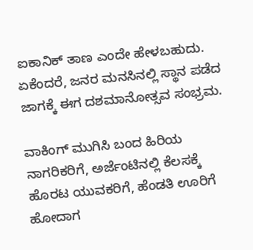ಐಕಾನಿಕ್‌ ತಾಣ ಎಂದೇ ಹೇಳಬಹುದು. ಏಕೆಂದರೆ, ಜನರ ಮನಸಿನಲ್ಲಿ ಸ್ಥಾನ ಪಡೆದ ಜಾಗಕ್ಕೆ ಈಗ ದಶಮಾನೋತ್ಸವ ಸಂಭ್ರಮ.

ವಾಕಿಂಗ್‌ ಮುಗಿಸಿ ಬಂದ ಹಿರಿಯ ನಾಗರಿಕರಿಗೆ, ಅರ್ಜೆಂಟಿನಲ್ಲಿ ಕೆಲಸಕ್ಕೆ ಹೊರಟ ಯುವಕರಿಗೆ, ಹೆಂಡತಿ ಊರಿಗೆ ಹೋದಾಗ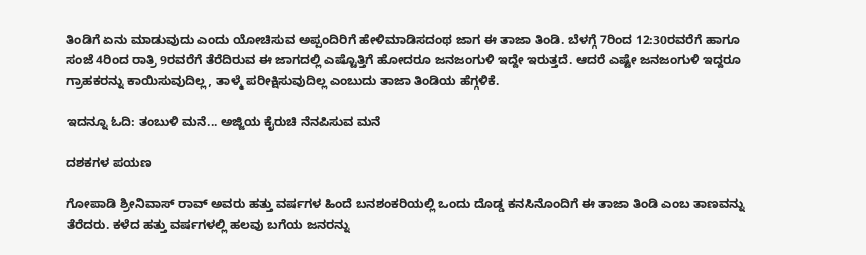ತಿಂಡಿಗೆ ಏನು ಮಾಡುವುದು ಎಂದು ಯೋಚಿಸುವ ಅಪ್ಪಂದಿರಿಗೆ ಹೇಳಿಮಾಡಿಸದಂಥ ಜಾಗ ಈ ತಾಜಾ ತಿಂಡಿ. ಬೆಳಗ್ಗೆ 7ರಿಂದ 12:30ರವರೆಗೆ ಹಾಗೂ ಸಂಜೆ 4ರಿಂದ ರಾತ್ರಿ 9ರವರೆಗೆ ತೆರೆದಿರುವ ಈ ಜಾಗದಲ್ಲಿ ಎಷ್ಟೊತ್ತಿಗೆ ಹೋದರೂ ಜನಜಂಗುಳಿ ಇದ್ದೇ ಇರುತ್ತದೆ. ಆದರೆ ಎಷ್ಟೇ ಜನಜಂಗುಳಿ ಇದ್ದರೂ ಗ್ರಾಹಕರನ್ನು ಕಾಯಿಸುವುದಿಲ್ಲ, ತಾಳ್ಮೆ ಪರೀಕ್ಷಿಸುವುದಿಲ್ಲ ಎಂಬುದು ತಾಜಾ ತಿಂಡಿಯ ಹೆಗ್ಗಳಿಕೆ.

ಇದನ್ನೂ ಓದಿ: ತಂಬುಳಿ ಮನೆ... ಅಜ್ಜಿಯ ಕೈರುಚಿ ನೆನಪಿಸುವ ಮನೆ

ದಶಕಗಳ ಪಯಣ

ಗೋಪಾಡಿ ಶ್ರೀನಿವಾಸ್‌ ರಾವ್‌ ಅವರು ಹತ್ತು ವರ್ಷಗಳ ಹಿಂದೆ ಬನಶಂಕರಿಯಲ್ಲಿ ಒಂದು ದೊಡ್ಡ ಕನಸಿನೊಂದಿಗೆ ಈ ತಾಜಾ ತಿಂಡಿ ಎಂಬ ತಾಣವನ್ನು ತೆರೆದರು. ಕಳೆದ ಹತ್ತು ವರ್ಷಗಳಲ್ಲಿ ಹಲವು ಬಗೆಯ ಜನರನ್ನು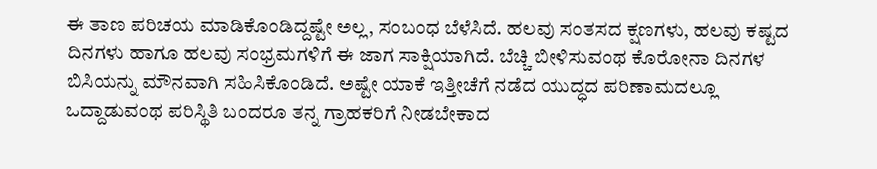ಈ ತಾಣ ಪರಿಚಯ ಮಾಡಿಕೊಂಡಿದ್ದಷ್ಟೇ ಅಲ್ಲ, ಸಂಬಂಧ ಬೆಳೆಸಿದೆ. ಹಲವು ಸಂತಸದ ಕ್ಷಣಗಳು, ಹಲವು ಕಷ್ಟದ ದಿನಗಳು ಹಾಗೂ ಹಲವು ಸಂಭ್ರಮಗಳಿಗೆ ಈ ಜಾಗ ಸಾಕ್ಷಿಯಾಗಿದೆ. ಬೆಚ್ಚಿ ಬೀಳಿಸುವಂಥ ಕೊರೋನಾ ದಿನಗಳ ಬಿಸಿಯನ್ನು ಮೌನವಾಗಿ ಸಹಿಸಿಕೊಂಡಿದೆ. ಅಷ್ಟೇ ಯಾಕೆ ಇತ್ತೀಚೆಗೆ ನಡೆದ ಯುದ್ಧದ ಪರಿಣಾಮದಲ್ಲೂ ಒದ್ದಾಡುವಂಥ ಪರಿಸ್ಥಿತಿ ಬಂದರೂ ತನ್ನ ಗ್ರಾಹಕರಿಗೆ ನೀಡಬೇಕಾದ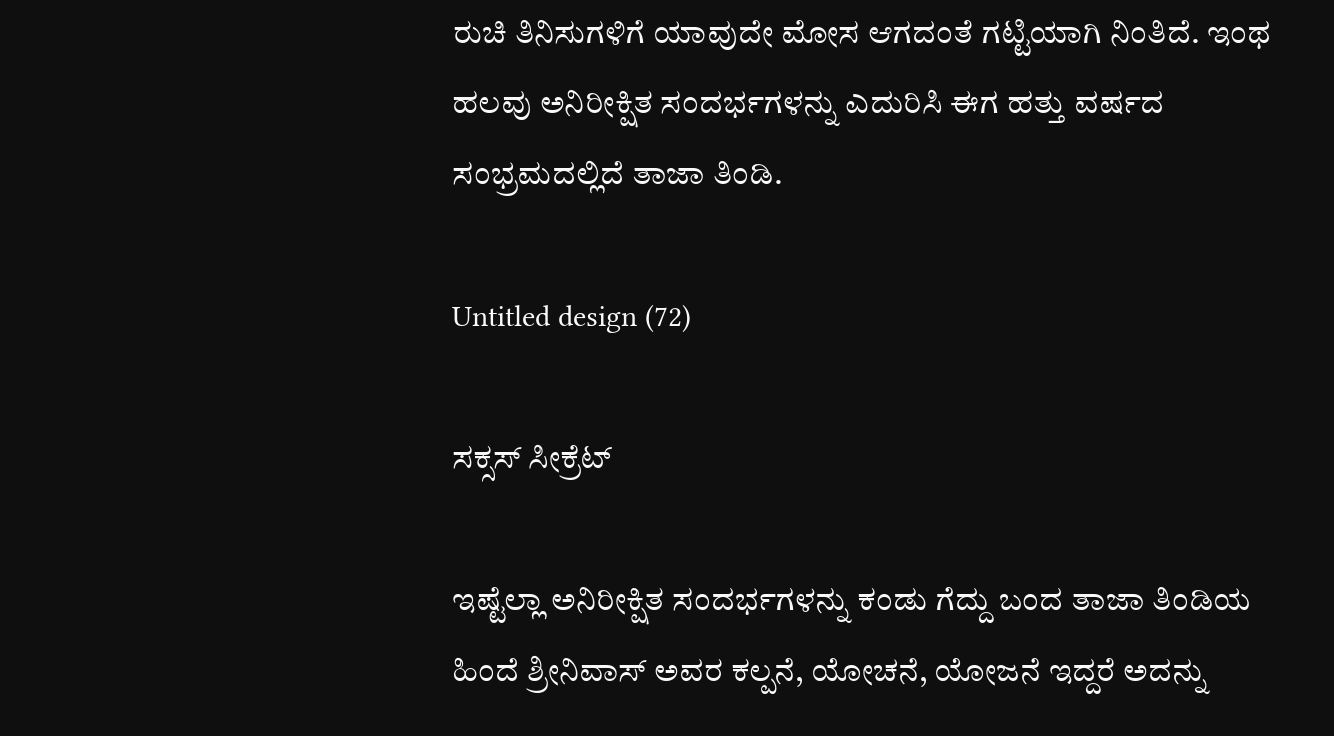ರುಚಿ ತಿನಿಸುಗಳಿಗೆ ಯಾವುದೇ ಮೋಸ ಆಗದಂತೆ ಗಟ್ಟಿಯಾಗಿ ನಿಂತಿದೆ. ಇಂಥ ಹಲವು ಅನಿರೀಕ್ಷಿತ ಸಂದರ್ಭಗಳನ್ನು ಎದುರಿಸಿ ಈಗ ಹತ್ತು ವರ್ಷದ ಸಂಭ್ರಮದಲ್ಲಿದೆ ತಾಜಾ ತಿಂಡಿ.

Untitled design (72)

ಸಕ್ಸಸ್‌ ಸೀಕ್ರೆಟ್‌

ಇಷ್ಟೆಲ್ಲಾ ಅನಿರೀಕ್ಷಿತ ಸಂದರ್ಭಗಳನ್ನು ಕಂಡು ಗೆದ್ದು ಬಂದ ತಾಜಾ ತಿಂಡಿಯ ಹಿಂದೆ ಶ್ರೀನಿವಾಸ್‌ ಅವರ ಕಲ್ಪನೆ, ಯೋಚನೆ, ಯೋಜನೆ ಇದ್ದರೆ ಅದನ್ನು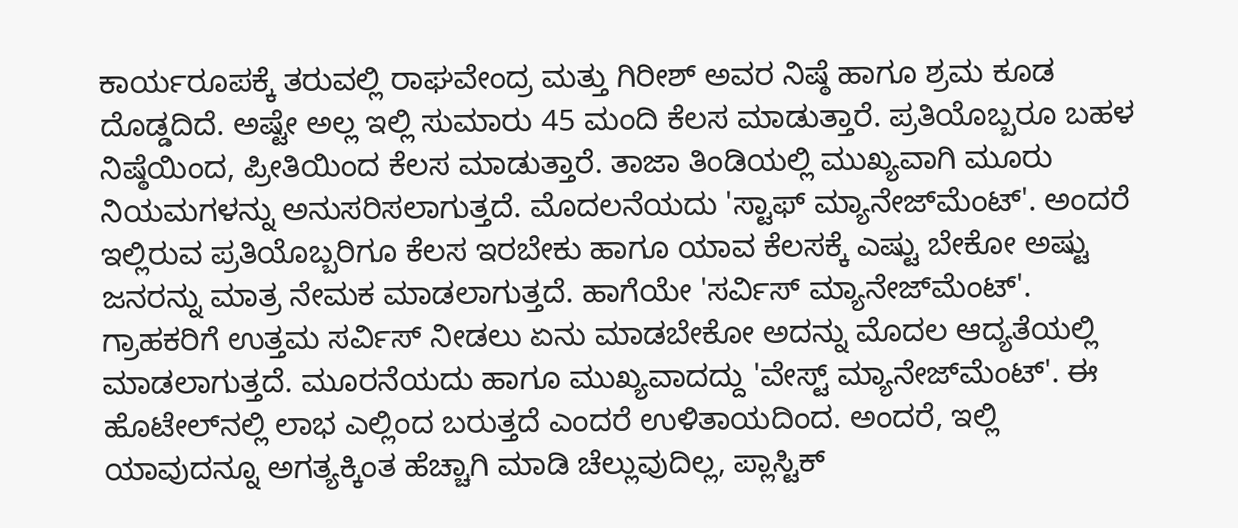ಕಾರ್ಯರೂಪಕ್ಕೆ ತರುವಲ್ಲಿ ರಾಘವೇಂದ್ರ ಮತ್ತು ಗಿರೀಶ್‌ ಅವರ ನಿಷ್ಠೆ ಹಾಗೂ ಶ್ರಮ ಕೂಡ ದೊಡ್ಡದಿದೆ. ಅಷ್ಟೇ ಅಲ್ಲ ಇಲ್ಲಿ ಸುಮಾರು 45 ಮಂದಿ ಕೆಲಸ ಮಾಡುತ್ತಾರೆ. ಪ್ರತಿಯೊಬ್ಬರೂ ಬಹಳ ನಿಷ್ಠೆಯಿಂದ, ಪ್ರೀತಿಯಿಂದ ಕೆಲಸ ಮಾಡುತ್ತಾರೆ. ತಾಜಾ ತಿಂಡಿಯಲ್ಲಿ ಮುಖ್ಯವಾಗಿ ಮೂರು ನಿಯಮಗಳನ್ನು ಅನುಸರಿಸಲಾಗುತ್ತದೆ. ಮೊದಲನೆಯದು 'ಸ್ಟಾಫ್‌ ಮ್ಯಾನೇಜ್‌ಮೆಂಟ್‌'. ಅಂದರೆ ಇಲ್ಲಿರುವ ಪ್ರತಿಯೊಬ್ಬರಿಗೂ ಕೆಲಸ ಇರಬೇಕು ಹಾಗೂ ಯಾವ ಕೆಲಸಕ್ಕೆ ಎಷ್ಟು ಬೇಕೋ ಅಷ್ಟು ಜನರನ್ನು ಮಾತ್ರ ನೇಮಕ ಮಾಡಲಾಗುತ್ತದೆ. ಹಾಗೆಯೇ 'ಸರ್ವಿಸ್‌ ಮ್ಯಾನೇಜ್‌ಮೆಂಟ್‌'. ಗ್ರಾಹಕರಿಗೆ ಉತ್ತಮ ಸರ್ವಿಸ್‌ ನೀಡಲು ಏನು ಮಾಡಬೇಕೋ ಅದನ್ನು ಮೊದಲ ಆದ್ಯತೆಯಲ್ಲಿ ಮಾಡಲಾಗುತ್ತದೆ. ಮೂರನೆಯದು ಹಾಗೂ ಮುಖ್ಯವಾದದ್ದು 'ವೇಸ್ಟ್‌ ಮ್ಯಾನೇಜ್‌ಮೆಂಟ್‌'. ಈ ಹೊಟೇಲ್‌ನಲ್ಲಿ ಲಾಭ ಎಲ್ಲಿಂದ ಬರುತ್ತದೆ ಎಂದರೆ ಉಳಿತಾಯದಿಂದ. ಅಂದರೆ, ಇಲ್ಲಿ ಯಾವುದನ್ನೂ ಅಗತ್ಯಕ್ಕಿಂತ ಹೆಚ್ಚಾಗಿ ಮಾಡಿ ಚೆಲ್ಲುವುದಿಲ್ಲ, ಪ್ಲಾಸ್ಟಿಕ್‌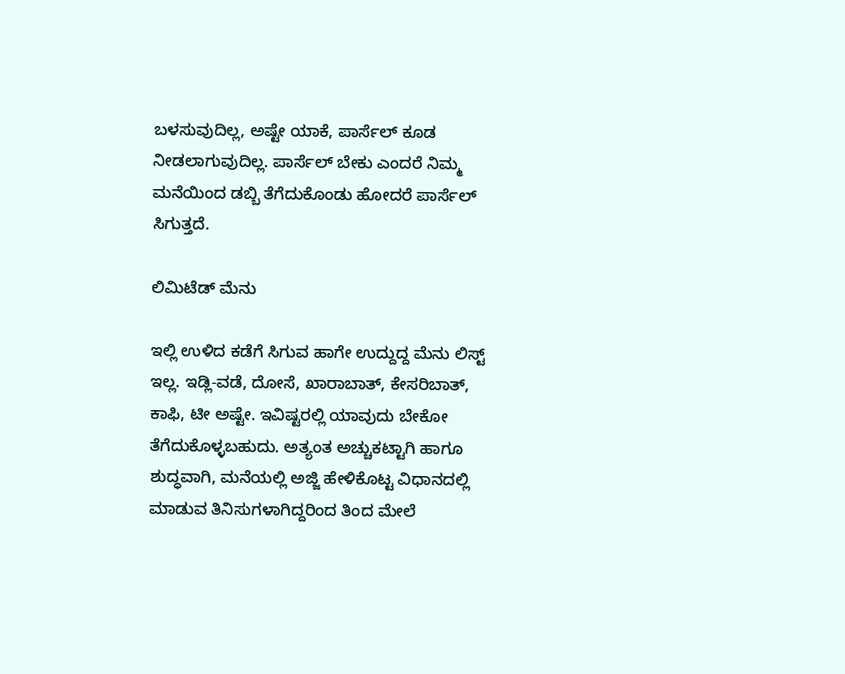ಬಳಸುವುದಿಲ್ಲ, ಅಷ್ಟೇ ಯಾಕೆ, ಪಾರ್ಸೆಲ್‌ ಕೂಡ ನೀಡಲಾಗುವುದಿಲ್ಲ. ಪಾರ್ಸೆಲ್‌ ಬೇಕು ಎಂದರೆ ನಿಮ್ಮ ಮನೆಯಿಂದ ಡಬ್ಬಿ ತೆಗೆದುಕೊಂಡು ಹೋದರೆ ಪಾರ್ಸೆಲ್‌ ಸಿಗುತ್ತದೆ.

ಲಿಮಿಟೆಡ್‌ ಮೆನು

ಇಲ್ಲಿ ಉಳಿದ ಕಡೆಗೆ ಸಿಗುವ ಹಾಗೇ ಉದ್ದುದ್ದ ಮೆನು ಲಿಸ್ಟ್‌ ಇಲ್ಲ. ಇಡ್ಲಿ-ವಡೆ, ದೋಸೆ, ಖಾರಾಬಾತ್‌, ಕೇಸರಿಬಾತ್, ಕಾಫಿ, ಟೀ ಅಷ್ಟೇ. ಇವಿಷ್ಟರಲ್ಲಿ ಯಾವುದು ಬೇಕೋ ತೆಗೆದುಕೊಳ್ಳಬಹುದು. ಅತ್ಯಂತ ಅಚ್ಚುಕಟ್ಟಾಗಿ ಹಾಗೂ ಶುದ್ಧವಾಗಿ, ಮನೆಯಲ್ಲಿ ಅಜ್ಜಿ ಹೇಳಿಕೊಟ್ಟ ವಿಧಾನದಲ್ಲಿ ಮಾಡುವ ತಿನಿಸುಗಳಾಗಿದ್ದರಿಂದ ತಿಂದ ಮೇಲೆ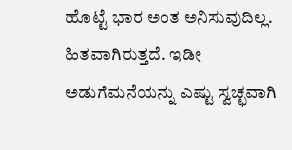ಹೊಟ್ಟೆ ಭಾರ ಅಂತ ಅನಿಸುವುದಿಲ್ಲ. ಹಿತವಾಗಿರುತ್ತದೆ. ಇಡೀ ಅಡುಗೆಮನೆಯನ್ನು ಎಷ್ಟು ಸ್ವಚ್ಛವಾಗಿ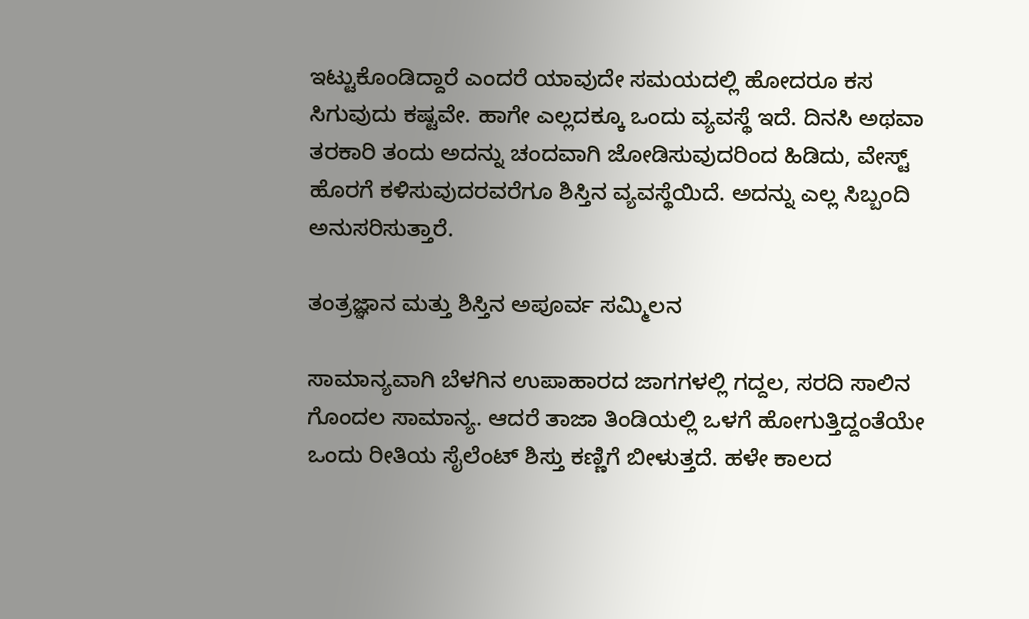ಇಟ್ಟುಕೊಂಡಿದ್ದಾರೆ ಎಂದರೆ ಯಾವುದೇ ಸಮಯದಲ್ಲಿ ಹೋದರೂ ಕಸ ಸಿಗುವುದು ಕಷ್ಟವೇ. ಹಾಗೇ ಎಲ್ಲದಕ್ಕೂ ಒಂದು ವ್ಯವಸ್ಥೆ ಇದೆ. ದಿನಸಿ ಅಥವಾ ತರಕಾರಿ ತಂದು ಅದನ್ನು ಚಂದವಾಗಿ ಜೋಡಿಸುವುದರಿಂದ ಹಿಡಿದು, ವೇಸ್ಟ್‌ ಹೊರಗೆ ಕಳಿಸುವುದರವರೆಗೂ ಶಿಸ್ತಿನ ವ್ಯವಸ್ಥೆಯಿದೆ. ಅದನ್ನು ಎಲ್ಲ ಸಿಬ್ಬಂದಿ ಅನುಸರಿಸುತ್ತಾರೆ.

ತಂತ್ರಜ್ಞಾನ ಮತ್ತು ಶಿಸ್ತಿನ ಅಪೂರ್ವ ಸಮ್ಮಿಲನ

ಸಾಮಾನ್ಯವಾಗಿ ಬೆಳಗಿನ ಉಪಾಹಾರದ ಜಾಗಗಳಲ್ಲಿ ಗದ್ದಲ, ಸರದಿ ಸಾಲಿನ ಗೊಂದಲ ಸಾಮಾನ್ಯ. ಆದರೆ ತಾಜಾ ತಿಂಡಿಯಲ್ಲಿ ಒಳಗೆ ಹೋಗುತ್ತಿದ್ದಂತೆಯೇ ಒಂದು ರೀತಿಯ ಸೈಲೆಂಟ್ ಶಿಸ್ತು ಕಣ್ಣಿಗೆ ಬೀಳುತ್ತದೆ. ಹಳೇ ಕಾಲದ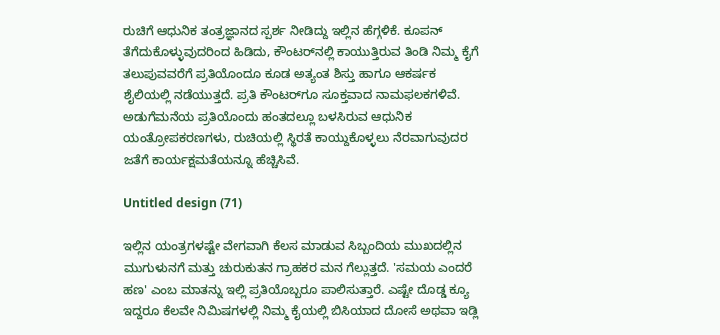ರುಚಿಗೆ ಆಧುನಿಕ ತಂತ್ರಜ್ಞಾನದ ಸ್ಪರ್ಶ ನೀಡಿದ್ದು ಇಲ್ಲಿನ ಹೆಗ್ಗಳಿಕೆ. ಕೂಪನ್ ತೆಗೆದುಕೊಳ್ಳುವುದರಿಂದ ಹಿಡಿದು, ಕೌಂಟರ್‌ನಲ್ಲಿ ಕಾಯುತ್ತಿರುವ ತಿಂಡಿ ನಿಮ್ಮ ಕೈಗೆ ತಲುಪುವವರೆಗೆ ಪ್ರತಿಯೊಂದೂ ಕೂಡ ಅತ್ಯಂತ ಶಿಸ್ತು ಹಾಗೂ ಆಕರ್ಷಕ ಶೈಲಿಯಲ್ಲಿ ನಡೆಯುತ್ತದೆ. ಪ್ರತಿ ಕೌಂಟರ್‌ಗೂ ಸೂಕ್ತವಾದ ನಾಮಫಲಕಗಳಿವೆ. ಅಡುಗೆಮನೆಯ ಪ್ರತಿಯೊಂದು ಹಂತದಲ್ಲೂ ಬಳಸಿರುವ ಆಧುನಿಕ ಯಂತ್ರೋಪಕರಣಗಳು, ರುಚಿಯಲ್ಲಿ ಸ್ಥಿರತೆ ಕಾಯ್ದುಕೊಳ್ಳಲು ನೆರವಾಗುವುದರ ಜತೆಗೆ ಕಾರ್ಯಕ್ಷಮತೆಯನ್ನೂ ಹೆಚ್ಚಿಸಿವೆ.

Untitled design (71)

ಇಲ್ಲಿನ ಯಂತ್ರಗಳಷ್ಟೇ ವೇಗವಾಗಿ ಕೆಲಸ ಮಾಡುವ ಸಿಬ್ಬಂದಿಯ ಮುಖದಲ್ಲಿನ ಮುಗುಳುನಗೆ ಮತ್ತು ಚುರುಕುತನ ಗ್ರಾಹಕರ ಮನ ಗೆಲ್ಲುತ್ತದೆ. 'ಸಮಯ ಎಂದರೆ ಹಣ' ಎಂಬ ಮಾತನ್ನು ಇಲ್ಲಿ ಪ್ರತಿಯೊಬ್ಬರೂ ಪಾಲಿಸುತ್ತಾರೆ. ಎಷ್ಟೇ ದೊಡ್ಡ ಕ್ಯೂ ಇದ್ದರೂ ಕೆಲವೇ ನಿಮಿಷಗಳಲ್ಲಿ ನಿಮ್ಮ ಕೈಯಲ್ಲಿ ಬಿಸಿಯಾದ ದೋಸೆ ಅಥವಾ ಇಡ್ಲಿ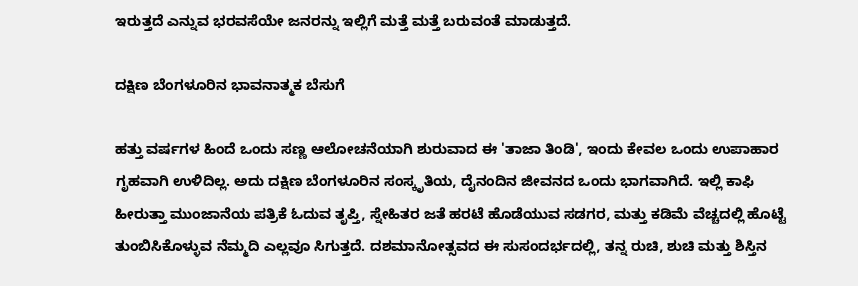ಇರುತ್ತದೆ ಎನ್ನುವ ಭರವಸೆಯೇ ಜನರನ್ನು ಇಲ್ಲಿಗೆ ಮತ್ತೆ ಮತ್ತೆ ಬರುವಂತೆ ಮಾಡುತ್ತದೆ.

ದಕ್ಷಿಣ ಬೆಂಗಳೂರಿನ ಭಾವನಾತ್ಮಕ ಬೆಸುಗೆ

ಹತ್ತು ವರ್ಷಗಳ ಹಿಂದೆ ಒಂದು ಸಣ್ಣ ಆಲೋಚನೆಯಾಗಿ ಶುರುವಾದ ಈ 'ತಾಜಾ ತಿಂಡಿ', ಇಂದು ಕೇವಲ ಒಂದು ಉಪಾಹಾರ ಗೃಹವಾಗಿ ಉಳಿದಿಲ್ಲ. ಅದು ದಕ್ಷಿಣ ಬೆಂಗಳೂರಿನ ಸಂಸ್ಕೃತಿಯ, ದೈನಂದಿನ ಜೀವನದ ಒಂದು ಭಾಗವಾಗಿದೆ. ಇಲ್ಲಿ ಕಾಫಿ ಹೀರುತ್ತಾ ಮುಂಜಾನೆಯ ಪತ್ರಿಕೆ ಓದುವ ತೃಪ್ತಿ, ಸ್ನೇಹಿತರ ಜತೆ ಹರಟೆ ಹೊಡೆಯುವ ಸಡಗರ, ಮತ್ತು ಕಡಿಮೆ ವೆಚ್ಚದಲ್ಲಿ ಹೊಟ್ಟೆ ತುಂಬಿಸಿಕೊಳ್ಳುವ ನೆಮ್ಮದಿ ಎಲ್ಲವೂ ಸಿಗುತ್ತದೆ. ದಶಮಾನೋತ್ಸವದ ಈ ಸುಸಂದರ್ಭದಲ್ಲಿ, ತನ್ನ ರುಚಿ, ಶುಚಿ ಮತ್ತು ಶಿಸ್ತಿನ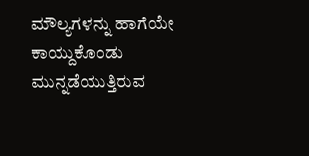ಮೌಲ್ಯಗಳನ್ನು ಹಾಗೆಯೇ ಕಾಯ್ದುಕೊಂಡು ಮುನ್ನಡೆಯುತ್ತಿರುವ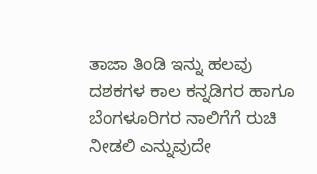ತಾಜಾ ತಿಂಡಿ ಇನ್ನು ಹಲವು ದಶಕಗಳ ಕಾಲ ಕನ್ನಡಿಗರ ಹಾಗೂ ಬೆಂಗಳೂರಿಗರ ನಾಲಿಗೆಗೆ ರುಚಿ ನೀಡಲಿ ಎನ್ನುವುದೇ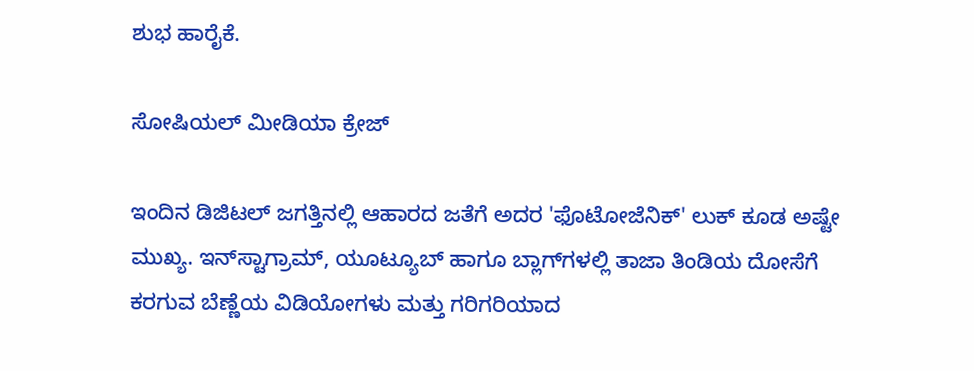ಶುಭ ಹಾರೈಕೆ.

ಸೋಷಿಯಲ್ ಮೀಡಿಯಾ ಕ್ರೇಜ್

ಇಂದಿನ ಡಿಜಿಟಲ್ ಜಗತ್ತಿನಲ್ಲಿ ಆಹಾರದ ಜತೆಗೆ ಅದರ 'ಫೊಟೋಜೆನಿಕ್' ಲುಕ್ ಕೂಡ ಅಷ್ಟೇ ಮುಖ್ಯ. ಇನ್‌ಸ್ಟಾಗ್ರಾಮ್, ಯೂಟ್ಯೂಬ್ ಹಾಗೂ ಬ್ಲಾಗ್‌ಗಳಲ್ಲಿ ತಾಜಾ ತಿಂಡಿಯ ದೋಸೆಗೆ ಕರಗುವ ಬೆಣ್ಣೆಯ ವಿಡಿಯೋಗಳು ಮತ್ತು ಗರಿಗರಿಯಾದ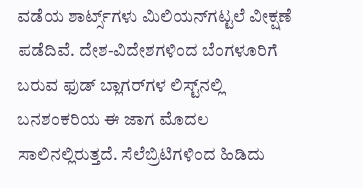ವಡೆಯ ಶಾರ್ಟ್ಸ್‌ಗಳು ಮಿಲಿಯನ್‌ಗಟ್ಟಲೆ ವೀಕ್ಷಣೆ ಪಡೆದಿವೆ. ದೇಶ-ವಿದೇಶಗಳಿಂದ ಬೆಂಗಳೂರಿಗೆ ಬರುವ ಫುಡ್ ಬ್ಲಾಗರ್‌ಗಳ ಲಿಸ್ಟ್‌ನಲ್ಲಿ ಬನಶಂಕರಿಯ ಈ ಜಾಗ ಮೊದಲ ಸಾಲಿನಲ್ಲಿರುತ್ತದೆ. ಸೆಲೆಬ್ರಿಟಿಗಳಿಂದ ಹಿಡಿದು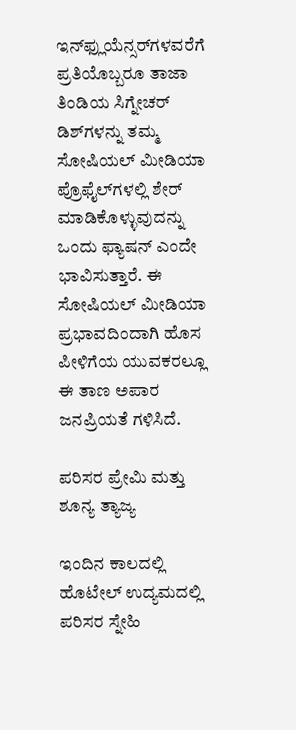ಇನ್‌ಫ್ಲುಯೆನ್ಸರ್‌ಗಳವರೆಗೆ ಪ್ರತಿಯೊಬ್ಬರೂ ತಾಜಾ ತಿಂಡಿಯ ಸಿಗ್ನೇಚರ್ ಡಿಶ್‌ಗಳನ್ನು ತಮ್ಮ ಸೋಷಿಯಲ್ ಮೀಡಿಯಾ ಪ್ರೊಫೈಲ್‌ಗಳಲ್ಲಿ ಶೇರ್ ಮಾಡಿಕೊಳ್ಳುವುದನ್ನು ಒಂದು ಫ್ಯಾಷನ್ ಎಂದೇ ಭಾವಿಸುತ್ತಾರೆ. ಈ ಸೋಷಿಯಲ್ ಮೀಡಿಯಾ ಪ್ರಭಾವದಿಂದಾಗಿ ಹೊಸ ಪೀಳಿಗೆಯ ಯುವಕರಲ್ಲೂ ಈ ತಾಣ ಅಪಾರ ಜನಪ್ರಿಯತೆ ಗಳಿಸಿದೆ.

ಪರಿಸರ ಪ್ರೇಮಿ ಮತ್ತು ಶೂನ್ಯ ತ್ಯಾಜ್ಯ

ಇಂದಿನ ಕಾಲದಲ್ಲಿ ಹೊಟೇಲ್ ಉದ್ಯಮದಲ್ಲಿ ಪರಿಸರ ಸ್ನೇಹಿ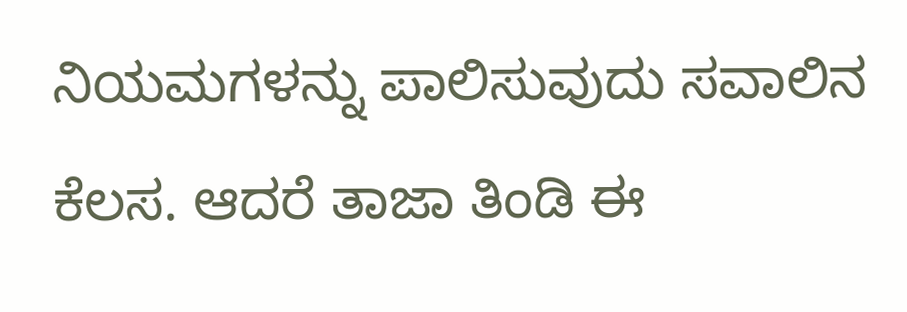ನಿಯಮಗಳನ್ನು ಪಾಲಿಸುವುದು ಸವಾಲಿನ ಕೆಲಸ. ಆದರೆ ತಾಜಾ ತಿಂಡಿ ಈ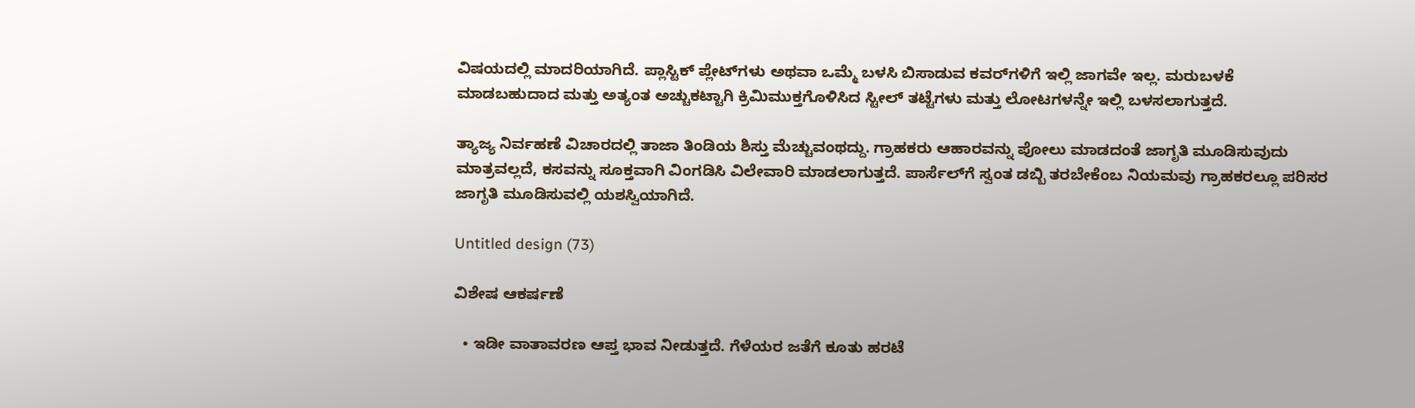ವಿಷಯದಲ್ಲಿ ಮಾದರಿಯಾಗಿದೆ. ಪ್ಲಾಸ್ಟಿಕ್ ಪ್ಲೇಟ್‌ಗಳು ಅಥವಾ ಒಮ್ಮೆ ಬಳಸಿ ಬಿಸಾಡುವ ಕವರ್‌ಗಳಿಗೆ ಇಲ್ಲಿ ಜಾಗವೇ ಇಲ್ಲ. ಮರುಬಳಕೆ ಮಾಡಬಹುದಾದ ಮತ್ತು ಅತ್ಯಂತ ಅಚ್ಚುಕಟ್ಟಾಗಿ ಕ್ರಿಮಿಮುಕ್ತಗೊಳಿಸಿದ ಸ್ಟೀಲ್ ತಟ್ಟೆಗಳು ಮತ್ತು ಲೋಟಗಳನ್ನೇ ಇಲ್ಲಿ ಬಳಸಲಾಗುತ್ತದೆ.

ತ್ಯಾಜ್ಯ ನಿರ್ವಹಣೆ ವಿಚಾರದಲ್ಲಿ ತಾಜಾ ತಿಂಡಿಯ ಶಿಸ್ತು ಮೆಚ್ಚುವಂಥದ್ದು. ಗ್ರಾಹಕರು ಆಹಾರವನ್ನು ಪೋಲು ಮಾಡದಂತೆ ಜಾಗೃತಿ ಮೂಡಿಸುವುದು ಮಾತ್ರವಲ್ಲದೆ, ಕಸವನ್ನು ಸೂಕ್ತವಾಗಿ ವಿಂಗಡಿಸಿ ವಿಲೇವಾರಿ ಮಾಡಲಾಗುತ್ತದೆ. ಪಾರ್ಸೆಲ್‌ಗೆ ಸ್ವಂತ ಡಬ್ಬಿ ತರಬೇಕೆಂಬ ನಿಯಮವು ಗ್ರಾಹಕರಲ್ಲೂ ಪರಿಸರ ಜಾಗೃತಿ ಮೂಡಿಸುವಲ್ಲಿ ಯಶಸ್ವಿಯಾಗಿದೆ.

Untitled design (73)

ವಿಶೇಷ ಆಕರ್ಷಣೆ

  • ಇಡೀ ವಾತಾವರಣ ಆಪ್ತ ಭಾವ ನೀಡುತ್ತದೆ. ಗೆಳೆಯರ ಜತೆಗೆ ಕೂತು ಹರಟೆ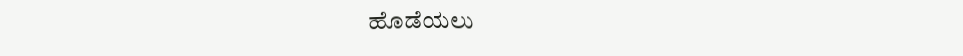ಹೊಡೆಯಲು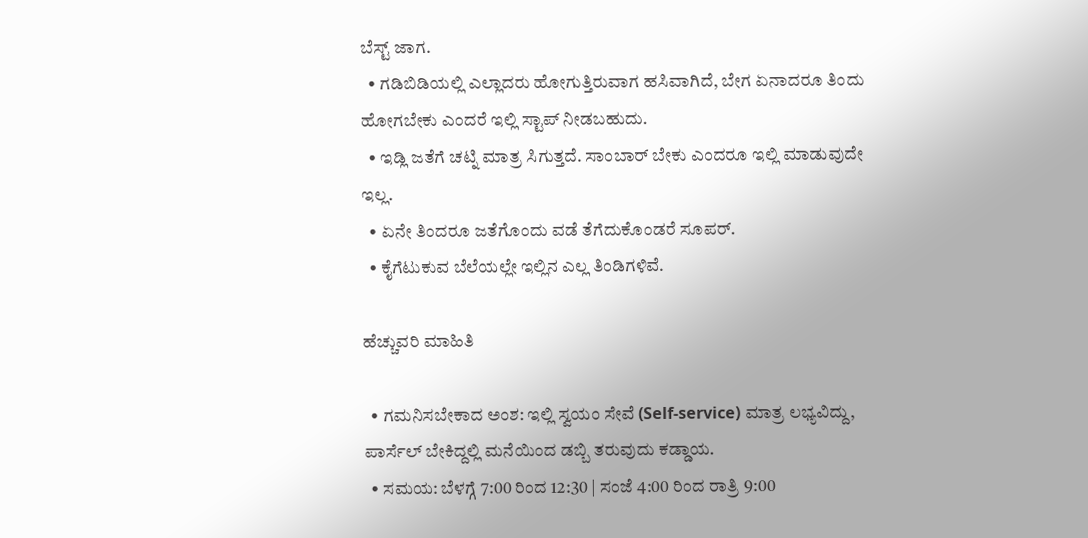ಬೆಸ್ಟ್‌ ಜಾಗ.
  • ಗಡಿಬಿಡಿಯಲ್ಲಿ ಎಲ್ಲಾದರು ಹೋಗುತ್ತಿರುವಾಗ ಹಸಿವಾಗಿದೆ, ಬೇಗ ಏನಾದರೂ ತಿಂದು ಹೋಗಬೇಕು ಎಂದರೆ ಇಲ್ಲಿ ಸ್ಟಾಪ್‌ ನೀಡಬಹುದು.
  • ಇಡ್ಲಿ ಜತೆಗೆ ಚಟ್ನಿ ಮಾತ್ರ ಸಿಗುತ್ತದೆ. ಸಾಂಬಾರ್‌ ಬೇಕು ಎಂದರೂ ಇಲ್ಲಿ ಮಾಡುವುದೇ ಇಲ್ಲ.
  • ಏನೇ ತಿಂದರೂ ಜತೆಗೊಂದು ವಡೆ ತೆಗೆದುಕೊಂಡರೆ ಸೂಪರ್‌.
  • ಕೈಗೆಟುಕುವ ಬೆಲೆಯಲ್ಲೇ ಇಲ್ಲಿನ ಎಲ್ಲ ತಿಂಡಿಗಳಿವೆ.

ಹೆಚ್ಚುವರಿ ಮಾಹಿತಿ

  • ಗಮನಿಸಬೇಕಾದ ಅಂಶ: ಇಲ್ಲಿ ಸ್ವಯಂ ಸೇವೆ (Self-service) ಮಾತ್ರ ಲಭ್ಯವಿದ್ದು, ಪಾರ್ಸೆಲ್ ಬೇಕಿದ್ದಲ್ಲಿ ಮನೆಯಿಂದ ಡಬ್ಬಿ ತರುವುದು ಕಡ್ಡಾಯ.
  • ಸಮಯ: ಬೆಳಗ್ಗೆ 7:00 ರಿಂದ 12:30 | ಸಂಜೆ 4:00 ರಿಂದ ರಾತ್ರಿ 9:00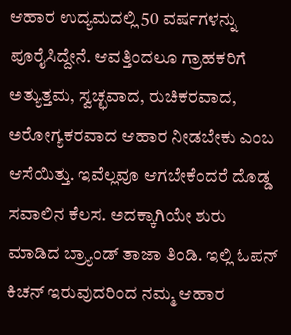ಆಹಾರ ಉದ್ಯಮದಲ್ಲಿ 50 ವರ್ಷಗಳನ್ನು ಪೂರೈಸಿದ್ದೇನೆ. ಆವತ್ತಿಂದಲೂ ಗ್ರಾಹಕರಿಗೆ ಅತ್ಯುತ್ತಮ, ಸ್ವಚ್ಛವಾದ, ರುಚಿಕರವಾದ, ಅರೋಗ್ಯಕರವಾದ ಆಹಾರ ನೀಡಬೇಕು ಎಂಬ ಆಸೆಯಿತ್ತು. ಇವೆಲ್ಲವೂ ಆಗಬೇಕೆಂದರೆ ದೊಡ್ಡ ಸವಾಲಿನ ಕೆಲಸ. ಅದಕ್ಕಾಗಿಯೇ ಶುರು ಮಾಡಿದ ಬ್ರ್ಯಾಂಡ್‌ ತಾಜಾ ತಿಂಡಿ. ಇಲ್ಲಿ ಓಪನ್‌ ಕಿಚನ್‌ ಇರುವುದರಿಂದ ನಮ್ಮ ಆಹಾರ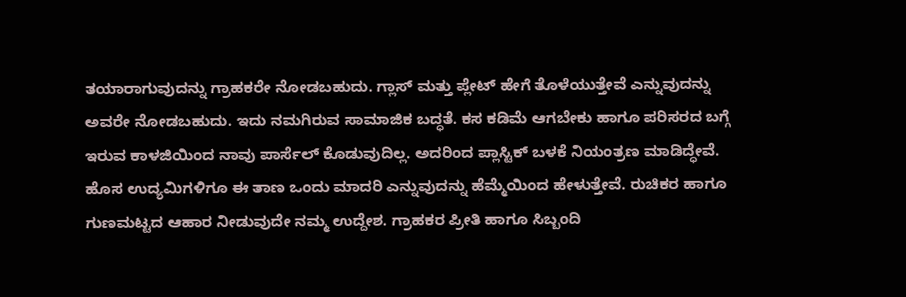ತಯಾರಾಗುವುದನ್ನು ಗ್ರಾಹಕರೇ ನೋಡಬಹುದು. ಗ್ಲಾಸ್‌ ಮತ್ತು ಪ್ಲೇಟ್‌ ಹೇಗೆ ತೊಳೆಯುತ್ತೇವೆ ಎನ್ನುವುದನ್ನು ಅವರೇ ನೋಡಬಹುದು. ಇದು ನಮಗಿರುವ ಸಾಮಾಜಿಕ ಬದ್ಧತೆ. ಕಸ ಕಡಿಮೆ ಆಗಬೇಕು ಹಾಗೂ ಪರಿಸರದ ಬಗ್ಗೆ ಇರುವ ಕಾಳಜಿಯಿಂದ ನಾವು ಪಾರ್ಸೆಲ್‌ ಕೊಡುವುದಿಲ್ಲ. ಅದರಿಂದ ಪ್ಲಾಸ್ಟಿಕ್‌ ಬಳಕೆ ನಿಯಂತ್ರಣ ಮಾಡಿದ್ಧೇವೆ. ಹೊಸ ಉದ್ಯಮಿಗಳಿಗೂ ಈ ತಾಣ ಒಂದು ಮಾದರಿ ಎನ್ನುವುದನ್ನು ಹೆಮ್ಮೆಯಿಂದ ಹೇಳುತ್ತೇವೆ. ರುಚಿಕರ ಹಾಗೂ ಗುಣಮಟ್ಟದ ಆಹಾರ ನೀಡುವುದೇ ನಮ್ಮ ಉದ್ದೇಶ. ಗ್ರಾಹಕರ ಪ್ರೀತಿ ಹಾಗೂ ಸಿಬ್ಬಂದಿ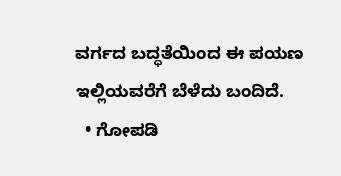ವರ್ಗದ ಬದ್ಧತೆಯಿಂದ ಈ ಪಯಣ ಇಲ್ಲಿಯವರೆಗೆ ಬೆಳೆದು ಬಂದಿದೆ.
  • ಗೋಪಡಿ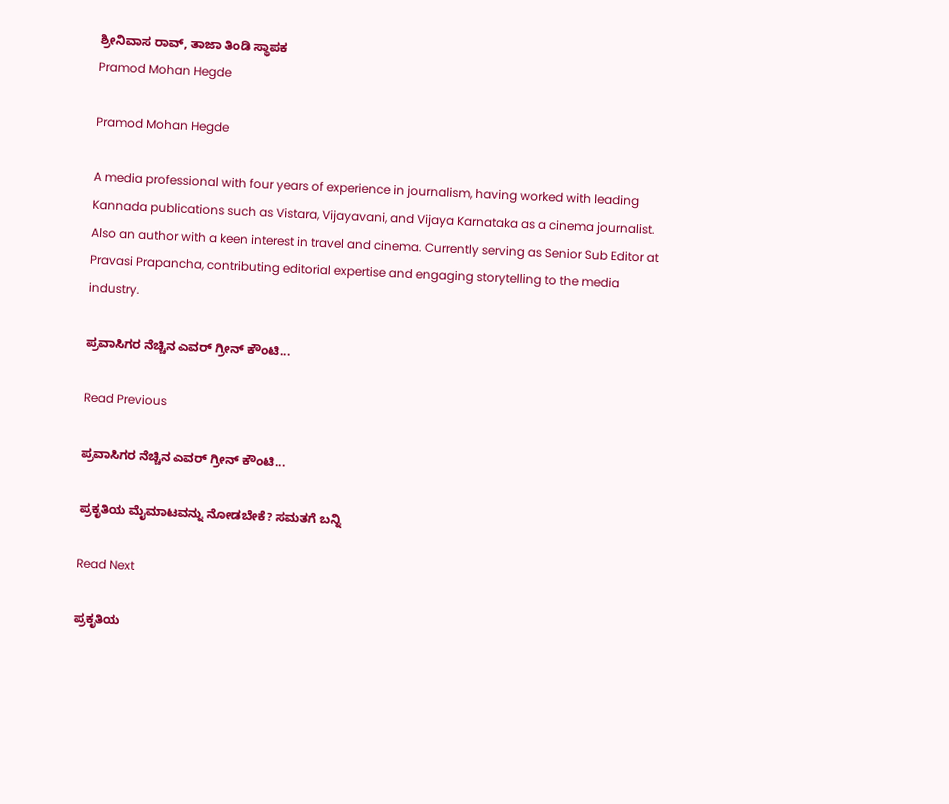ಶ್ರೀನಿವಾಸ ರಾವ್‌, ತಾಜಾ ತಿಂಡಿ ಸ್ಥಾಪಕ
Pramod Mohan Hegde

Pramod Mohan Hegde

A media professional with four years of experience in journalism, having worked with leading Kannada publications such as Vistara, Vijayavani, and Vijaya Karnataka as a cinema journalist. Also an author with a keen interest in travel and cinema. Currently serving as Senior Sub Editor at Pravasi Prapancha, contributing editorial expertise and engaging storytelling to the media industry.

ಪ್ರವಾಸಿಗರ ನೆಚ್ಚಿನ ಎವರ್ ಗ್ರೀನ್ ಕೌಂಟಿ...

Read Previous

ಪ್ರವಾಸಿಗರ ನೆಚ್ಚಿನ ಎವರ್ ಗ್ರೀನ್ ಕೌಂಟಿ...

ಪ್ರಕೃತಿಯ ಮೈಮಾಟವನ್ನು ನೋಡಬೇಕೆ? ಸಮತಗೆ ಬನ್ನಿ

Read Next

ಪ್ರಕೃತಿಯ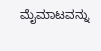ಮೈಮಾಟವನ್ನು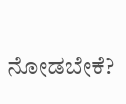ನೋಡಬೇಕೆ?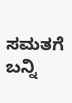ಸಮತಗೆ ಬನ್ನಿ